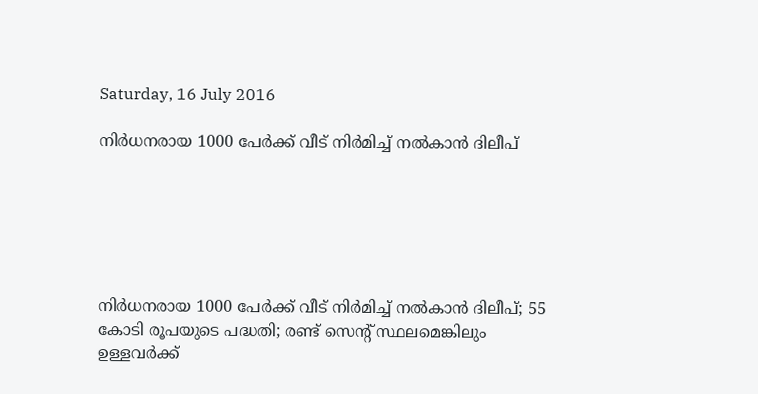Saturday, 16 July 2016

നിര്‍ധനരായ 1000 പേര്‍ക്ക് വീട് നിര്‍മിച്ച് നല്‍കാന്‍ ദിലീപ്






നിര്‍ധനരായ 1000 പേര്‍ക്ക് വീട് നിര്‍മിച്ച് നല്‍കാന്‍ ദിലീപ്; 55 കോടി രൂപയുടെ പദ്ധതി; രണ്ട് സെന്റ് സ്ഥലമെങ്കിലും ഉള്ളവര്‍ക്ക്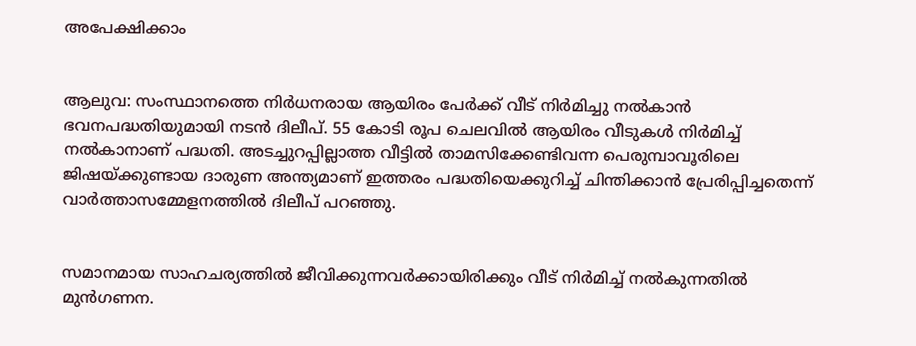അപേക്ഷിക്കാം


ആലുവ: സംസ്ഥാനത്തെ നിര്‍ധനരായ ആയിരം പേര്‍ക്ക് വീട് നിര്‍മിച്ചു നല്‍കാന്‍ ഭവനപദ്ധതിയുമായി നടന്‍ ദിലീപ്. 55 കോടി രൂപ ചെലവില്‍ ആയിരം വീടുകള്‍ നിര്‍മിച്ച് നല്‍കാനാണ് പദ്ധതി. അടച്ചുറപ്പില്ലാത്ത വീട്ടില്‍ താമസിക്കേണ്ടിവന്ന പെരുമ്പാവൂരിലെ ജിഷയ്ക്കുണ്ടായ ദാരുണ അന്ത്യമാണ് ഇത്തരം പദ്ധതിയെക്കുറിച്ച് ചിന്തിക്കാന്‍ പ്രേരിപ്പിച്ചതെന്ന് വാര്‍ത്താസമ്മേളനത്തില്‍ ദിലീപ് പറഞ്ഞു.


സമാനമായ സാഹചര്യത്തില്‍ ജീവിക്കുന്നവര്‍ക്കായിരിക്കും വീട് നിര്‍മിച്ച് നല്‍കുന്നതില്‍ മുന്‍ഗണന.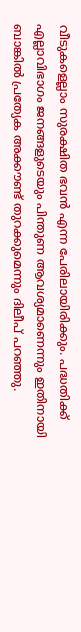വീടുകളെല്ലാം സുരക്ഷിത ഭവന്‍ എന്ന പേരിലായിരിക്കും. പദ്ധതിക്ക് എല്ലാവിഭാഗം ജനങ്ങളുടെയും പിന്തുണ ആവശ്യമാണെന്നും ഇതിനായി ബാങ്കില്‍ പ്രത്യേക അക്കൗണ്ട് തുറക്കുമെന്നും ദിലീപ് പറഞ്ഞു.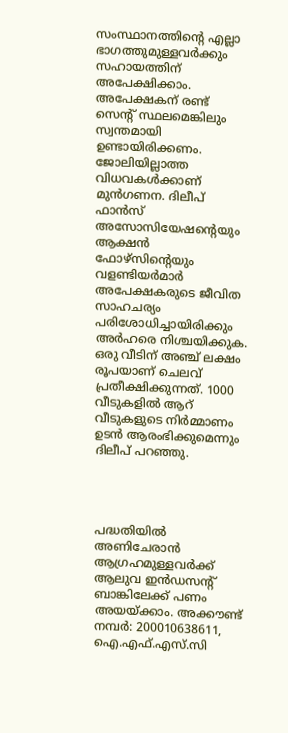സംസ്ഥാനത്തിന്റെ എല്ലാ ഭാഗത്തുമുള്ളവര്‍ക്കും സഹായത്തിന് അപേക്ഷിക്കാം. അപേക്ഷകന് രണ്ട് സെന്റ് സ്ഥലമെങ്കിലും സ്വന്തമായി ഉണ്ടായിരിക്കണം. ജോലിയില്ലാത്ത വിധവകള്‍ക്കാണ് മുന്‍ഗണന. ദിലീപ് ഫാന്‍സ് അസോസിയേഷന്റെയും ആക്ഷന്‍ ഫോഴ്‌സിന്റെയും വളണ്ടിയര്‍മാര്‍ അപേക്ഷകരുടെ ജീവിത സാഹചര്യം പരിശോധിച്ചായിരിക്കും അര്‍ഹരെ നിശ്ചയിക്കുക. ഒരു വീടിന് അഞ്ച് ലക്ഷം രൂപയാണ് ചെലവ് പ്രതീക്ഷിക്കുന്നത്. 1000 വീടുകളില്‍ ആറ് വീടുകളുടെ നിര്‍മ്മാണം ഉടന്‍ ആരംഭിക്കുമെന്നും ദിലീപ് പറഞ്ഞു.




പദ്ധതിയില്‍ അണിചേരാന്‍ ആഗ്രഹമുള്ളവര്‍ക്ക് ആലുവ ഇന്‍ഡസന്റ് ബാങ്കിലേക്ക് പണം അയയ്ക്കാം. അക്കൗണ്ട് നമ്പര്‍: 200010638611, ഐ.എഫ്.എസ്.സി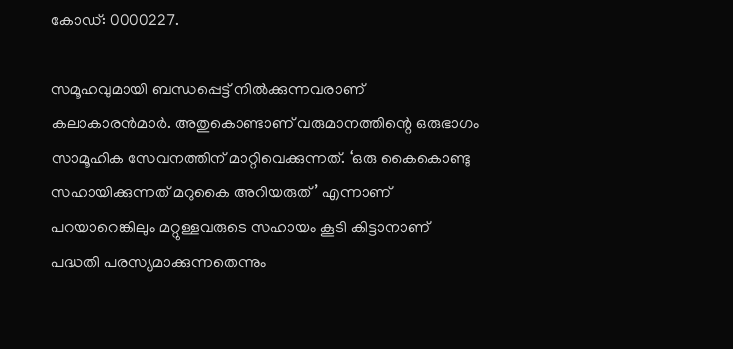കോഡ്: 0000227.

സമൂഹവുമായി ബന്ധപ്പെട്ട് നില്‍ക്കുന്നവരാണ് കലാകാരന്‍മാര്‍. അതുകൊണ്ടാണ് വരുമാനത്തിന്റെ ഒരുഭാഗം സാമൂഹിക സേവനത്തിന് മാറ്റിവെക്കുന്നത്. ‘ഒരു കൈകൊണ്ടു സഹായിക്കുന്നത് മറുകൈ അറിയരുത്’ എന്നാണ് പറയാറെങ്കിലും മറ്റുള്ളവരുടെ സഹായം കൂടി കിട്ടാനാണ് പദ്ധതി പരസ്യമാക്കുന്നതെന്നും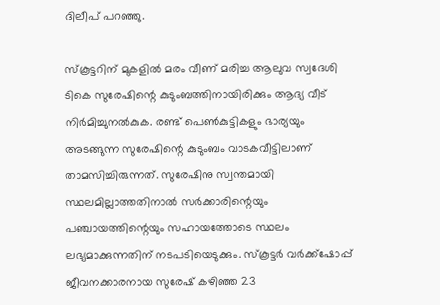ദിലീപ് പറഞ്ഞു.

സ്‌കൂട്ടറിന് മുകളില്‍ മരം വീണ് മരിച്ച ആലുവ സ്വദേശി ടികെ സുരേഷിന്റെ കുടുംബത്തിനായിരിക്കും ആദ്യ വീട് നിര്‍മിച്ചുനല്‍കുക. രണ്ട് പെണ്‍കുട്ടികളും ഭാര്യയും അടങ്ങുന്ന സുരേഷിന്റെ കുടുംബം വാടകവീട്ടിലാണ് താമസിച്ചിരുന്നത്. സുരേഷിനു സ്വന്തമായി സ്ഥലമില്ലാത്തതിനാല്‍ സര്‍ക്കാരിന്റെയും പഞ്ചായത്തിന്റെയും സഹായത്തോടെ സ്ഥലം ലഭ്യമാക്കുന്നതിന് നടപടിയെടുക്കും. സ്‌കൂട്ടര്‍ വര്‍ക്ക്‌ഷോപ്പ് ജീവനക്കാരനായ സുരേഷ് കഴിഞ്ഞ 23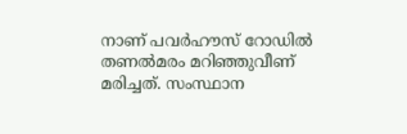നാണ് പവര്‍ഹൗസ് റോഡില്‍ തണല്‍മരം മറിഞ്ഞുവീണ് മരിച്ചത്. സംസ്ഥാന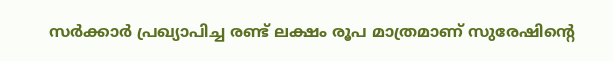സര്‍ക്കാര്‍ പ്രഖ്യാപിച്ച രണ്ട് ലക്ഷം രൂപ മാത്രമാണ് സുരേഷിന്റെ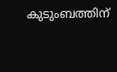കുടുംബത്തിന്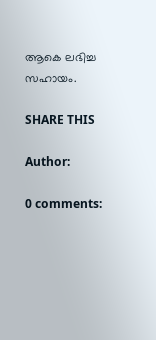ആകെ ലഭിച്ച സഹായം.

SHARE THIS

Author:

0 comments: